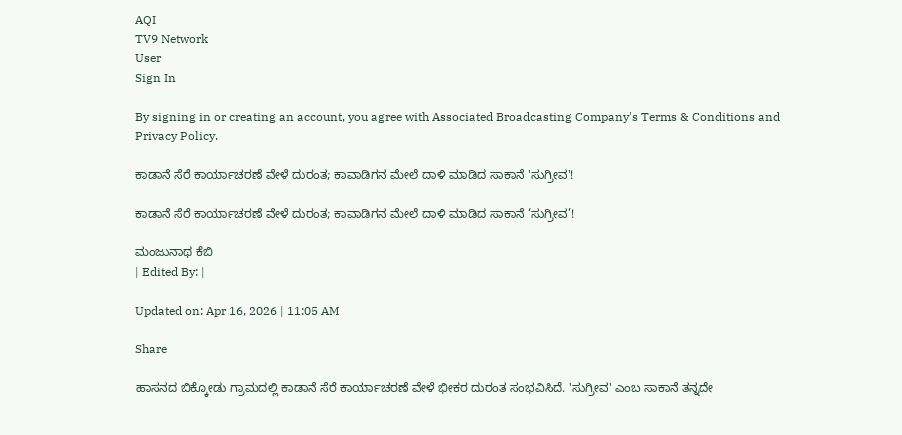AQI
TV9 Network
User
Sign In

By signing in or creating an account, you agree with Associated Broadcasting Company's Terms & Conditions and Privacy Policy.

ಕಾಡಾನೆ ಸೆರೆ ಕಾರ್ಯಾಚರಣೆ ವೇಳೆ ದುರಂತ; ಕಾವಾಡಿಗನ ಮೇಲೆ ದಾಳಿ ಮಾಡಿದ ಸಾಕಾನೆ 'ಸುಗ್ರೀವ'!

ಕಾಡಾನೆ ಸೆರೆ ಕಾರ್ಯಾಚರಣೆ ವೇಳೆ ದುರಂತ; ಕಾವಾಡಿಗನ ಮೇಲೆ ದಾಳಿ ಮಾಡಿದ ಸಾಕಾನೆ ‘ಸುಗ್ರೀವ’!

ಮಂಜುನಾಥ ಕೆಬಿ
| Edited By: |

Updated on: Apr 16, 2026 | 11:05 AM

Share

ಹಾಸನದ ಬಿಕ್ಕೋಡು ಗ್ರಾಮದಲ್ಲಿ ಕಾಡಾನೆ ಸೆರೆ ಕಾರ್ಯಾಚರಣೆ ವೇಳೆ ಭೀಕರ ದುರಂತ ಸಂಭವಿಸಿದೆ. 'ಸುಗ್ರೀವ' ಎಂಬ ಸಾಕಾನೆ ತನ್ನದೇ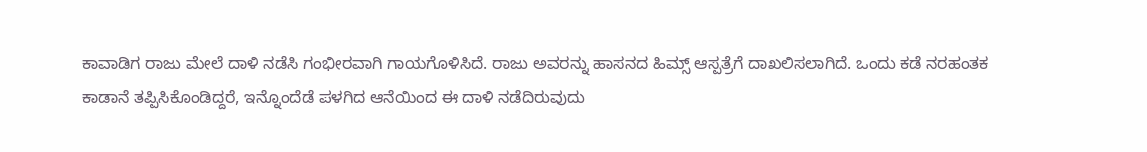ಕಾವಾಡಿಗ ರಾಜು ಮೇಲೆ ದಾಳಿ ನಡೆಸಿ ಗಂಭೀರವಾಗಿ ಗಾಯಗೊಳಿಸಿದೆ. ರಾಜು ಅವರನ್ನು ಹಾಸನದ ಹಿಮ್ಸ್ ಆಸ್ಪತ್ರೆಗೆ ದಾಖಲಿಸಲಾಗಿದೆ. ಒಂದು ಕಡೆ ನರಹಂತಕ ಕಾಡಾನೆ ತಪ್ಪಿಸಿಕೊಂಡಿದ್ದರೆ, ಇನ್ನೊಂದೆಡೆ ಪಳಗಿದ ಆನೆಯಿಂದ ಈ ದಾಳಿ ನಡೆದಿರುವುದು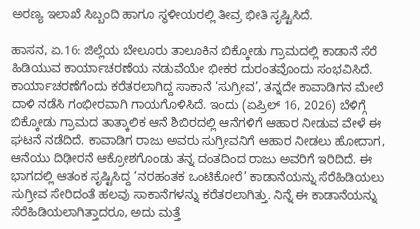ಅರಣ್ಯ ಇಲಾಖೆ ಸಿಬ್ಬಂದಿ ಹಾಗೂ ಸ್ಥಳೀಯರಲ್ಲಿ ತೀವ್ರ ಭೀತಿ ಸೃಷ್ಟಿಸಿದೆ.

ಹಾಸನ, ಏ.16: ಜಿಲ್ಲೆಯ ಬೇಲೂರು ತಾಲೂಕಿನ ಬಿಕ್ಕೋಡು ಗ್ರಾಮದಲ್ಲಿ ಕಾಡಾನೆ ಸೆರೆ ಹಿಡಿಯುವ ಕಾರ್ಯಾಚರಣೆಯ ನಡುವೆಯೇ ಭೀಕರ ದುರಂತವೊಂದು ಸಂಭವಿಸಿದೆ. ಕಾರ್ಯಾಚರಣೆಗೆಂದು ಕರೆತರಲಾಗಿದ್ದ ಸಾಕಾನೆ ‘ಸುಗ್ರೀವ’, ತನ್ನದೇ ಕಾವಾಡಿಗನ ಮೇಲೆ ದಾಳಿ ನಡೆಸಿ ಗಂಭೀರವಾಗಿ ಗಾಯಗೊಳಿಸಿದೆ. ಇಂದು (ಏಪ್ರಿಲ್ 16, 2026) ಬೆಳಿಗ್ಗೆ ಬಿಕ್ಕೋಡು ಗ್ರಾಮದ ತಾತ್ಕಾಲಿಕ ಆನೆ ಶಿಬಿರದಲ್ಲಿ ಆನೆಗಳಿಗೆ ಆಹಾರ ನೀಡುವ ವೇಳೆ ಈ ಘಟನೆ ನಡೆದಿದೆ. ಕಾವಾಡಿಗ ರಾಜು ಅವರು ಸುಗ್ರೀವನಿಗೆ ಆಹಾರ ನೀಡಲು ಹೋದಾಗ, ಆನೆಯು ದಿಢೀರನೆ ಆಕ್ರೋಶಗೊಂಡು ತನ್ನ ದಂತದಿಂದ ರಾಜು ಅವರಿಗೆ ಇರಿದಿದೆ. ಈ ಭಾಗದಲ್ಲಿ ಆತಂಕ ಸೃಷ್ಟಿಸಿದ್ದ ‘ನರಹಂತಕ ಒಂಟಿಕೋರೆ’ ಕಾಡಾನೆಯನ್ನು ಸೆರೆಹಿಡಿಯಲು ಸುಗ್ರೀವ ಸೇರಿದಂತೆ ಹಲವು ಸಾಕಾನೆಗಳನ್ನು ಕರೆತರಲಾಗಿತ್ತು. ನಿನ್ನೆ ಈ ಕಾಡಾನೆಯನ್ನು ಸೆರೆಹಿಡಿಯಲಾಗಿತ್ತಾದರೂ, ಅದು ಮತ್ತೆ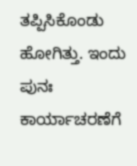ತಪ್ಪಿಸಿಕೊಂಡು ಹೋಗಿತ್ತು. ಇಂದು ಪುನಃ ಕಾರ್ಯಾಚರಣೆಗೆ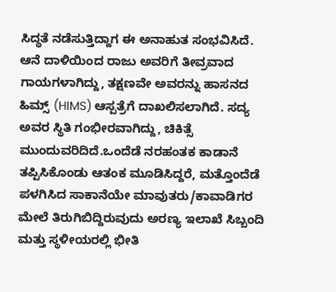ಸಿದ್ಧತೆ ನಡೆಸುತ್ತಿದ್ದಾಗ ಈ ಅನಾಹುತ ಸಂಭವಿಸಿದೆ. ಆನೆ ದಾಳಿಯಿಂದ ರಾಜು ಅವರಿಗೆ ತೀವ್ರವಾದ ಗಾಯಗಳಾಗಿದ್ದು, ತಕ್ಷಣವೇ ಅವರನ್ನು ಹಾಸನದ ಹಿಮ್ಸ್ (HIMS) ಆಸ್ಪತ್ರೆಗೆ ದಾಖಲಿಸಲಾಗಿದೆ. ಸದ್ಯ ಅವರ ಸ್ಥಿತಿ ಗಂಭೀರವಾಗಿದ್ದು, ಚಿಕಿತ್ಸೆ ಮುಂದುವರಿದಿದೆ.ಒಂದೆಡೆ ನರಹಂತಕ ಕಾಡಾನೆ ತಪ್ಪಿಸಿಕೊಂಡು ಆತಂಕ ಮೂಡಿಸಿದ್ದರೆ, ಮತ್ತೊಂದೆಡೆ ಪಳಗಿಸಿದ ಸಾಕಾನೆಯೇ ಮಾವುತರು/ಕಾವಾಡಿಗರ ಮೇಲೆ ತಿರುಗಿಬಿದ್ದಿರುವುದು ಅರಣ್ಯ ಇಲಾಖೆ ಸಿಬ್ಬಂದಿ ಮತ್ತು ಸ್ಥಳೀಯರಲ್ಲಿ ಭೀತಿ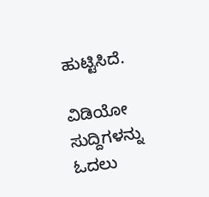ಹುಟ್ಟಿಸಿದೆ.

ವಿಡಿಯೋ ಸುದ್ದಿಗಳನ್ನು ಓದಲು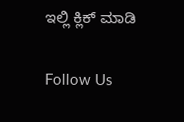ಇಲ್ಲಿ ಕ್ಲಿಕ್ ಮಾಡಿ

Follow Us